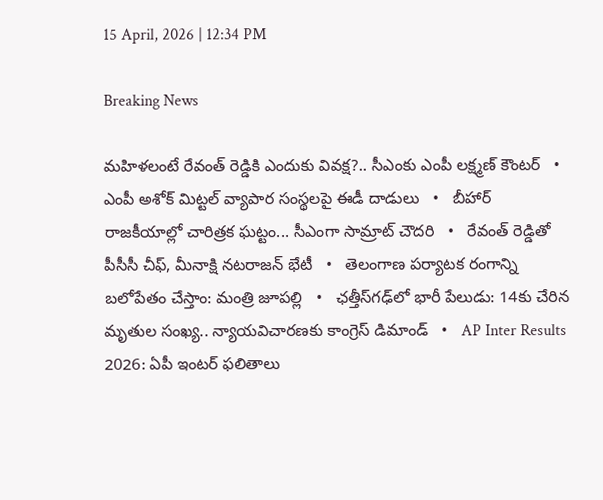15 April, 2026 | 12:34 PM

Breaking News

మహిళలంటే రేవంత్ రెడ్డికి ఎందుకు వివక్ష?.. సీఎంకు ఎంపీ లక్ష్మణ్ కౌంటర్   •   ఎంపీ అశోక్ మిట్టల్‌ వ్యాపార సంస్థలపై ఈడీ దాడులు   •   బీహార్ రాజకీయాల్లో చారిత్రక ఘట్టం... సీఎంగా సామ్రాట్‌ చౌదరి   •   రేవంత్‌ రెడ్డితో పీసీసీ చీఫ్, మీనాక్షి నటరాజన్ భేటీ   •   తెలంగాణ పర్యాటక రంగాన్ని బలోపేతం చేస్తాం: మంత్రి జూపల్లి   •   ఛత్తీస్‌గఢ్‌లో భారీ పేలుడు: 14కు చేరిన మృతుల సంఖ్య.. న్యాయవిచారణకు కాంగ్రెస్ డిమాండ్   •   AP Inter Results 2026: ఏపీ ఇంటర్ ఫలితాలు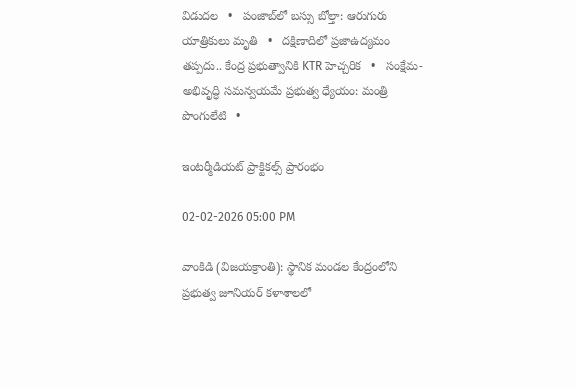విడుదల   •   పంజాబ్‌లో బస్సు బోల్తా: ఆరుగురు యాత్రికులు మృతి   •   దక్షిణాదిలో ప్రజాఉద్యమం తప్పదు.. కేంద్ర ప్రభుత్వానికి KTR హెచ్చరిక   •   సంక్షేమ- అభివృద్ధి సమన్వయమే ప్రభుత్వ ధ్యేయం: మంత్రి పొంగులేటి   •

ఇంటర్మీడియట్ ప్రాక్టికల్స్ ప్రారంభం

02-02-2026 05:00 PM

వాంకిడి (విజయక్రాంతి): స్థానిక మండల కేంద్రంలోని ప్రభుత్వ జూనియర్ కళాశాలలో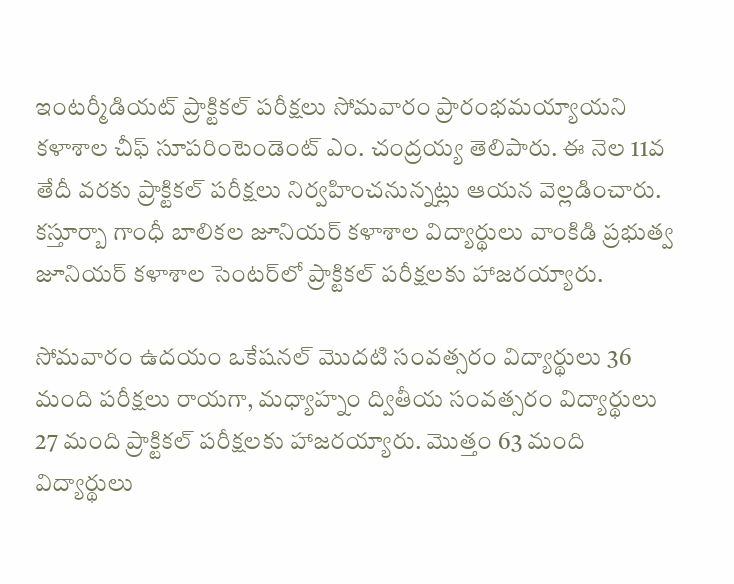ఇంటర్మీడియట్ ప్రాక్టికల్ పరీక్షలు సోమవారం ప్రారంభమయ్యాయని కళాశాల చీఫ్ సూపరింటెండెంట్ ఎం. చంద్రయ్య తెలిపారు. ఈ నెల 11వ తేదీ వరకు ప్రాక్టికల్ పరీక్షలు నిర్వహించనున్నట్లు ఆయన వెల్లడించారు. కస్తూర్బా గాంధీ బాలికల జూనియర్ కళాశాల విద్యార్థులు వాంకిడి ప్రభుత్వ జూనియర్ కళాశాల సెంటర్‌లో ప్రాక్టికల్ పరీక్షలకు హాజరయ్యారు.

సోమవారం ఉదయం ఒకేషనల్ మొదటి సంవత్సరం విద్యార్థులు 36 మంది పరీక్షలు రాయగా, మధ్యాహ్నం ద్వితీయ సంవత్సరం విద్యార్థులు 27 మంది ప్రాక్టికల్ పరీక్షలకు హాజరయ్యారు. మొత్తం 63 మంది విద్యార్థులు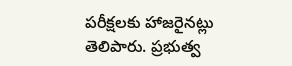పరీక్షలకు హాజరైనట్లు తెలిపారు. ప్రభుత్వ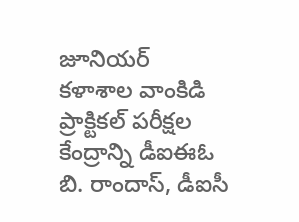జూనియర్ కళాశాల వాంకిడి ప్రాక్టికల్ పరీక్షల కేంద్రాన్ని డీఐఈఓ బి. రాందాస్, డీఐసీ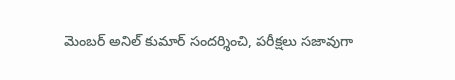మెంబర్ అనిల్ కుమార్ సందర్శించి, పరీక్షలు సజావుగా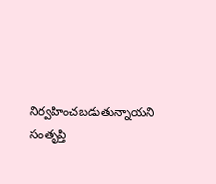నిర్వహించబడుతున్నాయని సంతృప్తి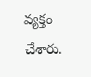వ్యక్తం చేశారు.